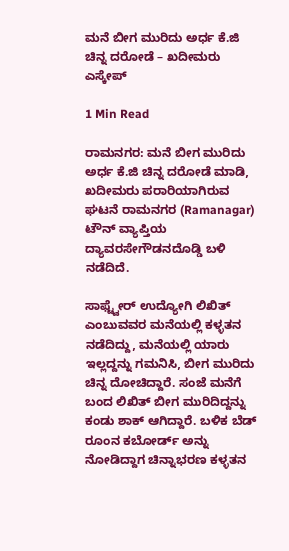ಮನೆ ಬೀಗ ಮುರಿದು ಅರ್ಧ ಕೆ.ಜಿ ಚಿನ್ನ ದರೋಡೆ – ಖದೀಮರು ಎಸ್ಕೇಪ್

1 Min Read

ರಾಮನಗರ: ಮನೆ ಬೀಗ ಮುರಿದು ಅರ್ಧ ಕೆ.ಜಿ ಚಿನ್ನ ದರೋಡೆ ಮಾಡಿ, ಖದೀಮರು ಪರಾರಿಯಾಗಿರುವ ಘಟನೆ ರಾಮನಗರ (Ramanagar) ಟೌನ್ ವ್ಯಾಪ್ತಿಯ ದ್ಯಾವರಸೇಗೌಡನದೊಡ್ಡಿ ಬಳಿ ನಡೆದಿದೆ.

ಸಾಫ್ಟ್ವೇರ್ ಉದ್ಯೋಗಿ ಲಿಖಿತ್ ಎಂಬುವವರ ಮನೆಯಲ್ಲಿ ಕಳ್ಳತನ ನಡೆದಿದ್ದು, ಮನೆಯಲ್ಲಿ ಯಾರು ಇಲ್ಲದ್ದನ್ನು ಗಮನಿಸಿ, ಬೀಗ ಮುರಿದು ಚಿನ್ನ ದೋಚಿದ್ದಾರೆ. ಸಂಜೆ ಮನೆಗೆ ಬಂದ ಲಿಖಿತ್ ಬೀಗ ಮುರಿದಿದ್ದನ್ನು ಕಂಡು ಶಾಕ್ ಆಗಿದ್ದಾರೆ. ಬಳಿಕ ಬೆಡ್ ರೂಂನ ಕಬೋರ್ಡ್ ಅನ್ನು ನೋಡಿದ್ದಾಗ ಚಿನ್ನಾಭರಣ ಕಳ್ಳತನ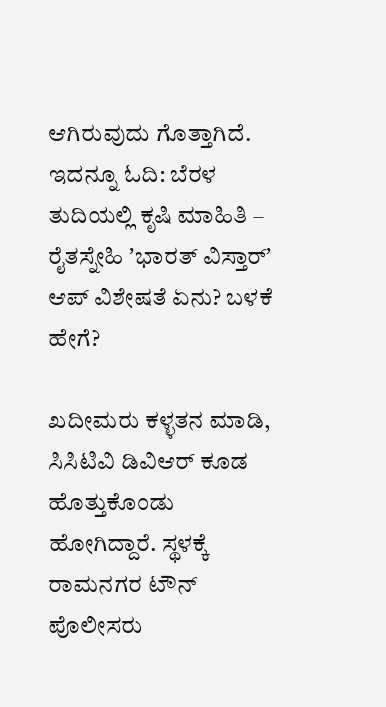ಆಗಿರುವುದು ಗೊತ್ತಾಗಿದೆ. ಇದನ್ನೂ ಓದಿ: ಬೆರಳ ತುದಿಯಲ್ಲಿ ಕೃಷಿ ಮಾಹಿತಿ – ರೈತಸ್ನೇಹಿ ʼಭಾರತ್‌ ವಿಸ್ತಾರ್‌ʼ ಆಪ್‌ ವಿಶೇಷತೆ ಏನು? ಬಳಕೆ ಹೇಗೆ?

ಖದೀಮರು ಕಳ್ಳತನ ಮಾಡಿ, ಸಿಸಿಟಿವಿ ಡಿವಿಆರ್ ಕೂಡ ಹೊತ್ತುಕೊಂಡು ಹೋಗಿದ್ದಾರೆ. ಸ್ಥಳಕ್ಕೆ ರಾಮನಗರ ಟೌನ್ ಪೊಲೀಸರು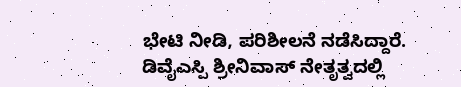ಭೇಟಿ ನೀಡಿ, ಪರಿಶೀಲನೆ ನಡೆಸಿದ್ದಾರೆ. ಡಿವೈಎಸ್ಪಿ ಶ್ರೀನಿವಾಸ್ ನೇತೃತ್ವದಲ್ಲಿ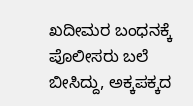ಖದೀಮರ ಬಂಧನಕ್ಕೆ ಪೊಲೀಸರು ಬಲೆ ಬೀಸಿದ್ದು, ಅಕ್ಕಪಕ್ಕದ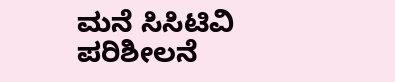ಮನೆ ಸಿಸಿಟಿವಿ ಪರಿಶೀಲನೆ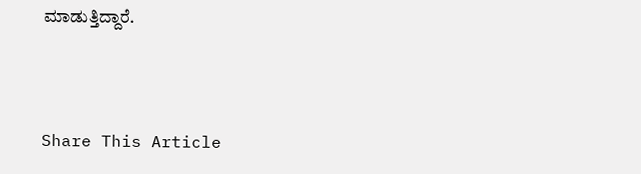ಮಾಡುತ್ತಿದ್ದಾರೆ.



Share This Article